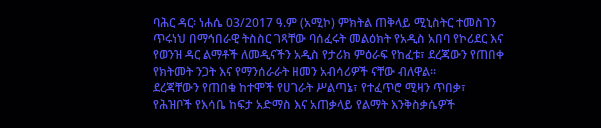ባሕር ዳር፡ ነሐሴ 03/2017 ዓ.ም (አሚኮ) ምክትል ጠቅላይ ሚኒስትር ተመስገን ጥሩነህ በማኅበራዊ ትስስር ገጻቸው ባሰፈሩት መልዕክት የአዲስ አበባ የኮሪደር እና የወንዝ ዳር ልማቶች ለመዲናችን አዲስ የታሪክ ምዕራፍ የከፈቱ፣ ደረጃውን የጠበቀ የክትመት ንጋት እና የማንሰራራት ዘመን አብሳሪዎች ናቸው ብለዋል።
ደረጃቸውን የጠበቁ ከተሞች የሀገራት ሥልጣኔ፣ የተፈጥሮ ሚዛን ጥበቃ፣ የሕዝቦች የእሳቤ ከፍታ አድማስ እና አጠቃላይ የልማት እንቅስቃሴዎች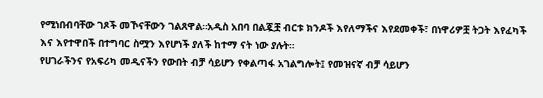የሚነበብባቸው ገጾች መኾናቸውን ገልጸዋል።አዲስ አበባ በልጇቿ ብርቱ ክንዶች እየለማችና እየደመቀች፣ በነዋሪዎቿ ትጋት እየፈካች እና እየተዋበች በተግባር ስሟን እየሆነች ያለች ከተማ ናት ነው ያሉት።
የሀገራችንና የአፍሪካ መዲናችን የውበት ብቻ ሳይሆን የቀልጣፋ አገልግሎት፤ የመዝናኛ ብቻ ሳይሆን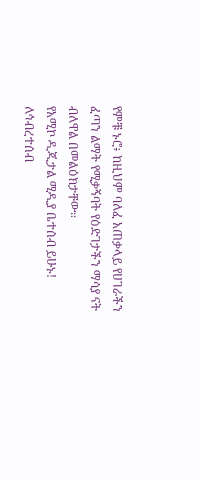የምቹ ኑሮ፥ ከዚህም ባለፈ አጠቃላይ የሀገራችን ፈጣን ልማት የሚቃኝባት የዕድገታችን ማሳያ ናት ብለዋል በመልዕክታቸው።
የአሚኮ ዲጂታል ሚዲያ ቤተሰብ ይሁኑ!
ለኅብረተሰብ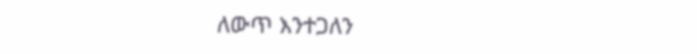ለውጥ እንተጋለን